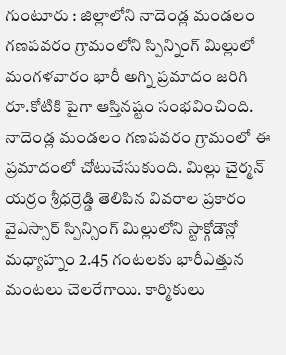గుంటూరు : జిల్లాలోని నాదెండ్ల మండలం గణపవరం గ్రామంలోని స్పిన్నింగ్ మిల్లులో మంగళవారం భారీ అగ్ని ప్రమాదం జరిగి రూ.కోటికి పైగా ఆస్తినష్టం సంభవించింది. నాదెండ్ల మండలం గణపవరం గ్రామంలో ఈ ప్రమాదంలో చోటుచేసుకుంది. మిల్లు చైర్మన్ యర్రం శ్రీధర్రెడ్డి తెలిపిన వివరాల ప్రకారం వైఎస్సార్ స్పిన్సింగ్ మిల్లులోని స్టాక్గోడౌన్లో మధ్యాహ్నం 2.45 గంటలకు భారీఎత్తున మంటలు చెలరేగాయి. కార్మికులు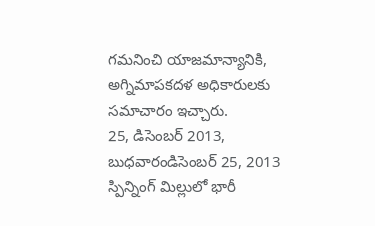గమనించి యాజమాన్యానికి, అగ్నిమాపకదళ అధికారులకు సమాచారం ఇచ్చారు.
25, డిసెంబర్ 2013, బుధవారండిసెంబర్ 25, 2013
స్పిన్నింగ్ మిల్లులో భారీ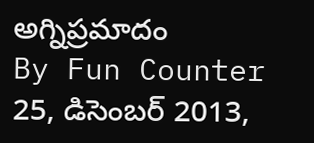అగ్నిప్రమాదం
By Fun Counter
25, డిసెంబర్ 2013,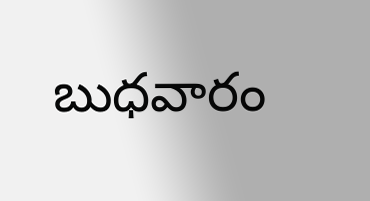బుధవారం